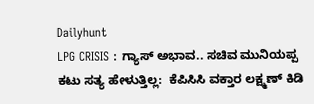Dailyhunt
LPG CRISIS : ಗ್ಯಾಸ್ ಅಭಾವ.. ಸಚಿವ ಮುನಿಯಪ್ಪ ಕಟು ಸತ್ಯ ಹೇಳುತ್ತಿಲ್ಲ:  ಕೆಪಿಸಿಸಿ ವಕ್ತಾರ ಲಕ್ಷ್ಮಣ್ ಕಿಡಿ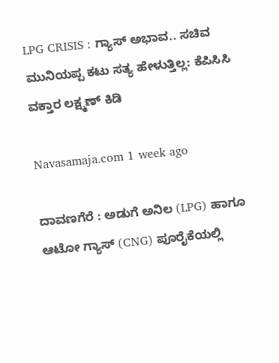LPG CRISIS : ಗ್ಯಾಸ್ ಅಭಾವ.. ಸಚಿವ ಮುನಿಯಪ್ಪ ಕಟು ಸತ್ಯ ಹೇಳುತ್ತಿಲ್ಲ: ಕೆಪಿಸಿಸಿ ವಕ್ತಾರ ಲಕ್ಷ್ಮಣ್ ಕಿಡಿ

Navasamaja.com 1 week ago

ದಾವಣಗೆರೆ : ಅಡುಗೆ ಅನಿಲ (LPG) ಹಾಗೂ ಆಟೋ ಗ್ಯಾಸ್ (CNG) ಪೂರೈಕೆಯಲ್ಲಿ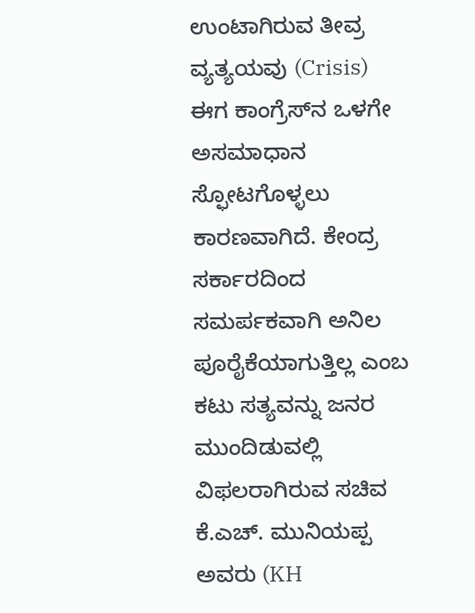ಉಂಟಾಗಿರುವ ತೀವ್ರ ವ್ಯತ್ಯಯವು (Crisis) ಈಗ ಕಾಂಗ್ರೆಸ್‌ನ ಒಳಗೇ ಅಸಮಾಧಾನ ಸ್ಫೋಟಗೊಳ್ಳಲು ಕಾರಣವಾಗಿದೆ. ಕೇಂದ್ರ ಸರ್ಕಾರದಿಂದ ಸಮರ್ಪಕವಾಗಿ ಅನಿಲ ಪೂರೈಕೆಯಾಗುತ್ತಿಲ್ಲ ಎಂಬ ಕಟು ಸತ್ಯವನ್ನು ಜನರ ಮುಂದಿಡುವಲ್ಲಿ ವಿಫಲರಾಗಿರುವ ಸಚಿವ ಕೆ.ಎಚ್. ಮುನಿಯಪ್ಪ ಅವರು (KH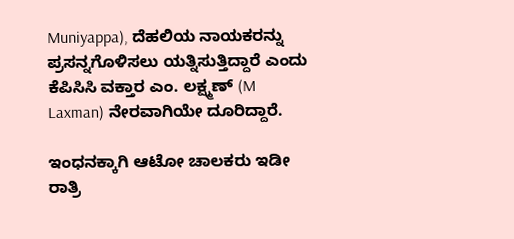Muniyappa), ದೆಹಲಿಯ ನಾಯಕರನ್ನು ಪ್ರಸನ್ನಗೊಳಿಸಲು ಯತ್ನಿಸುತ್ತಿದ್ದಾರೆ ಎಂದು ಕೆಪಿಸಿಸಿ ವಕ್ತಾರ ಎಂ. ಲಕ್ಷ್ಮಣ್ (M Laxman) ನೇರವಾಗಿಯೇ ದೂರಿದ್ದಾರೆ.

ಇಂಧನಕ್ಕಾಗಿ ಆಟೋ ಚಾಲಕರು ಇಡೀ ರಾತ್ರಿ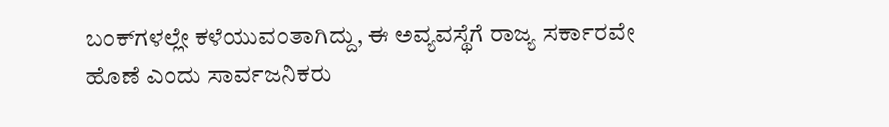ಬಂಕ್‌ಗಳಲ್ಲೇ ಕಳೆಯುವಂತಾಗಿದ್ದು, ಈ ಅವ್ಯವಸ್ಥೆಗೆ ರಾಜ್ಯ ಸರ್ಕಾರವೇ ಹೊಣೆ ಎಂದು ಸಾರ್ವಜನಿಕರು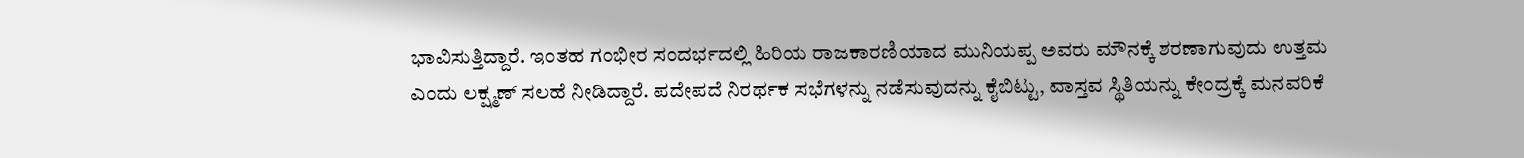ಭಾವಿಸುತ್ತಿದ್ದಾರೆ. ಇಂತಹ ಗಂಭೀರ ಸಂದರ್ಭದಲ್ಲಿ ಹಿರಿಯ ರಾಜಕಾರಣಿಯಾದ ಮುನಿಯಪ್ಪ ಅವರು ಮೌನಕ್ಕೆ ಶರಣಾಗುವುದು ಉತ್ತಮ ಎಂದು ಲಕ್ಷ್ಮಣ್ ಸಲಹೆ ನೀಡಿದ್ದಾರೆ. ಪದೇಪದೆ ನಿರರ್ಥಕ ಸಭೆಗಳನ್ನು ನಡೆಸುವುದನ್ನು ಕೈಬಿಟ್ಟು, ವಾಸ್ತವ ಸ್ಥಿತಿಯನ್ನು ಕೇಂದ್ರಕ್ಕೆ ಮನವರಿಕೆ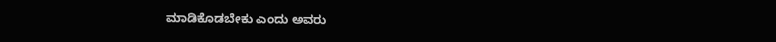ಮಾಡಿಕೊಡಬೇಕು ಎಂದು ಅವರು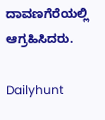ದಾವಣಗೆರೆಯಲ್ಲಿ ಆಗ್ರಹಿಸಿದರು.

Dailyhunt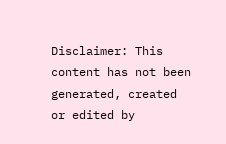Disclaimer: This content has not been generated, created or edited by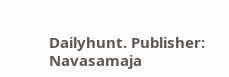Dailyhunt. Publisher: Navasamaja